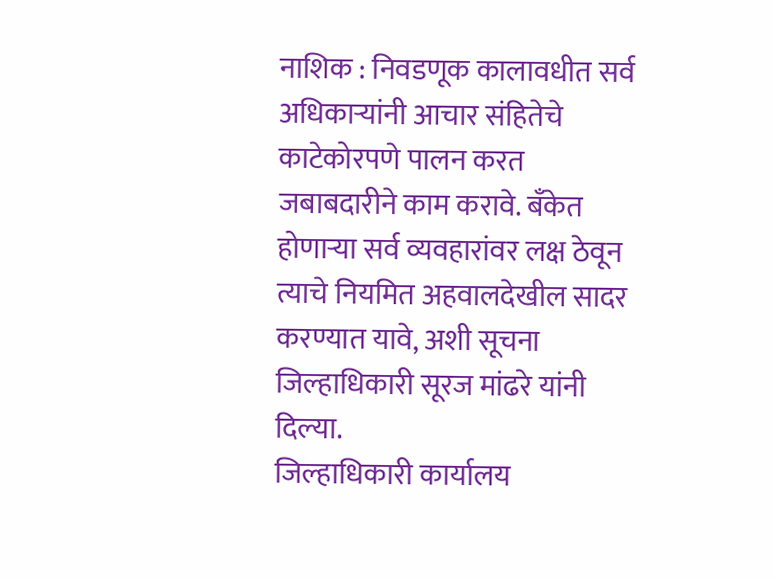नाशिक : निवडणूक कालावधीत सर्व अधिकाऱ्यांनी आचार संहितेचे काटेकोरपणे पालन करत जबाबदारीने काम करावे. बँकेत होणाऱ्या सर्व व्यवहारांवर लक्ष ठेवून त्याचे नियमित अहवालदेखील सादर करण्यात यावे, अशी सूचना जिल्हाधिकारी सूरज मांढरे यांनी दिल्या.
जिल्हाधिकारी कार्यालय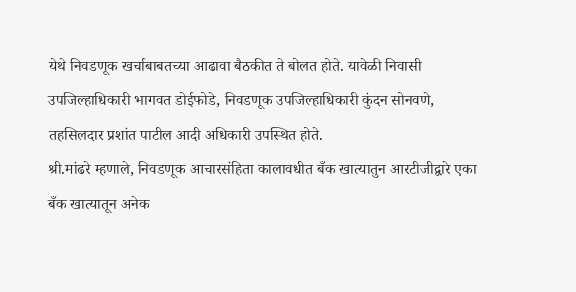येथे निवडणूक खर्चाबाबतच्या आढावा बैठकीत ते बोलत होते. यावेळी निवासी उपजिल्हाधिकारी भागवत डोईफोडे, निवडणूक उपजिल्हाधिकारी कुंदन सोनवणे, तहसिलदार प्रशांत पाटील आदी अधिकारी उपस्थित होते.
श्री.मांढरे म्हणाले, निवडणूक आचारसंहिता कालावधीत बँक खात्यातुन आरटीजीद्वारे एका बँक खात्यातून अनेक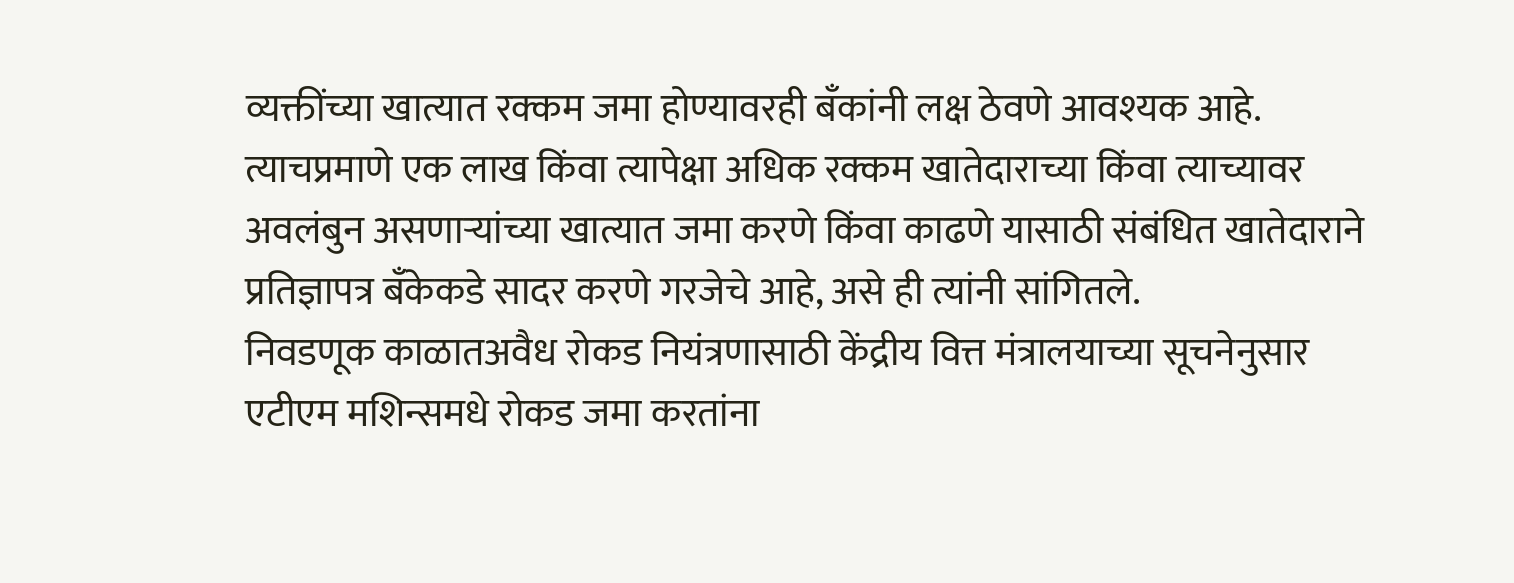व्यक्तींच्या खात्यात रक्कम जमा होण्यावरही बँकांनी लक्ष ठेवणे आवश्यक आहे. त्याचप्रमाणे एक लाख किंवा त्यापेक्षा अधिक रक्कम खातेदाराच्या किंवा त्याच्यावर अवलंबुन असणाऱ्यांच्या खात्यात जमा करणे किंवा काढणे यासाठी संबंधित खातेदाराने प्रतिज्ञापत्र बँकेकडे सादर करणे गरजेचे आहे, असे ही त्यांनी सांगितले.
निवडणूक काळातअवैध रोकड नियंत्रणासाठी केंद्रीय वित्त मंत्रालयाच्या सूचनेनुसार एटीएम मशिन्समधे रोकड जमा करतांना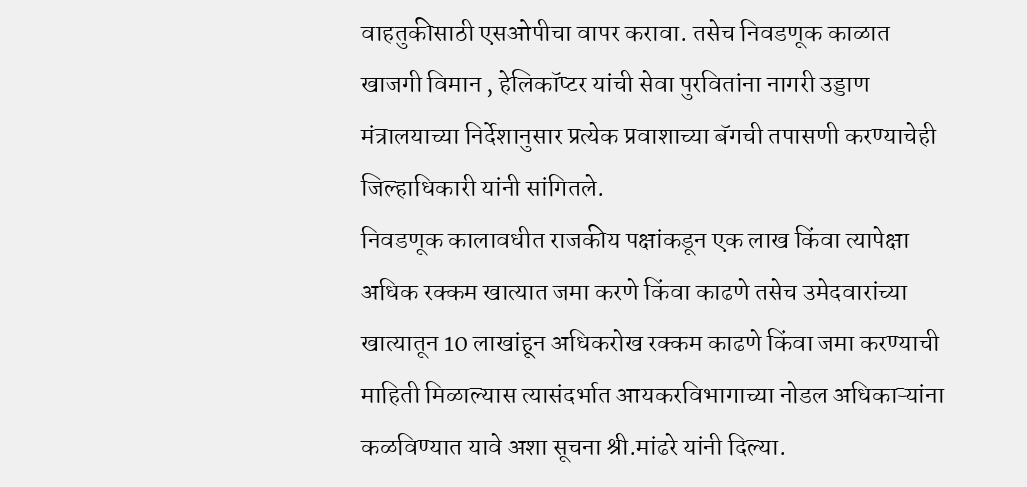वाहतुकीसाठी एसओपीचा वापर करावा. तसेच निवडणूक काळात खाजगी विमान , हेलिकॉप्टर यांची सेवा पुरवितांना नागरी उड्डाण मंत्रालयाच्या निर्देशानुसार प्रत्येक प्रवाशाच्या बॅगची तपासणी करण्याचेही जिल्हाधिकारी यांनी सांगितले.
निवडणूक कालावधीत राजकीय पक्षांकडून एक लाख किंवा त्यापेक्षा अधिक रक्कम खात्यात जमा करणे किंवा काढणे तसेच उमेदवारांच्या खात्यातून 10 लाखांहून अधिकरोख रक्कम काढणे किंवा जमा करण्याची माहिती मिळाल्यास त्यासंदर्भात आयकरविभागाच्या नोडल अधिकाऱ्यांना कळविण्यात यावे अशा सूचना श्री.मांढरे यांनी दिल्या.